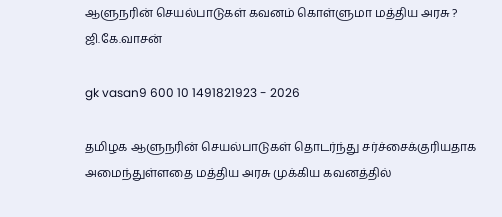ஆளுநரின் செயல்பாடுகள் கவனம் கொள்ளுமா மத்திய அரசு ? ஜி.கே.வாசன்

gk vasan9 600 10 1491821923 - 2026

தமிழக ஆளுநரின் செயல்பாடுகள் தொடர்ந்து சர்ச்சைக்குரியதாக அமைந்துள்ளதை மத்திய அரசு முக்கிய கவனத்தில்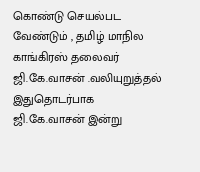கொண்டு செயல்பட வேண்டும் , தமிழ் மாநில காங்கிரஸ் தலைவர் ஜி.கே.வாசன் .வலியுறுத்தல் இதுதொடர்பாக ஜி.கே.வாசன் இன்று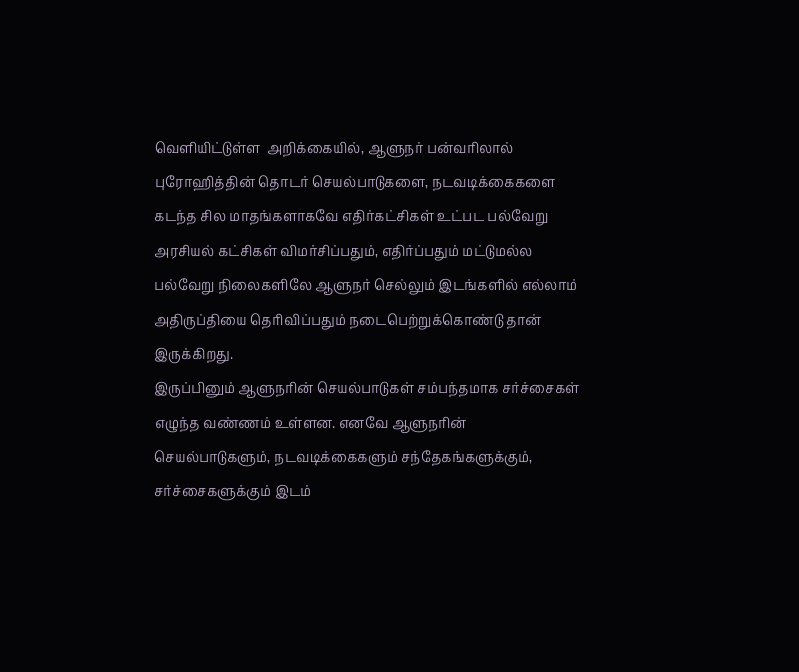வெளியிட்டுள்ள  அறிக்கையில், ஆளுநர் பன்வரிலால் புரோஹித்தின் தொடர் செயல்பாடுகளை, நடவடிக்கைகளை கடந்த சில மாதங்களாகவே எதிர்கட்சிகள் உட்பட பல்வேறு அரசியல் கட்சிகள் விமர்சிப்பதும், எதிர்ப்பதும் மட்டுமல்ல பல்வேறு நிலைகளிலே ஆளுநர் செல்லும் இடங்களில் எல்லாம் அதிருப்தியை தெரிவிப்பதும் நடைபெற்றுக்கொண்டு தான் இருக்கிறது.
இருப்பினும் ஆளுநரின் செயல்பாடுகள் சம்பந்தமாக சர்ச்சைகள் எழுந்த வண்ணம் உள்ளன. எனவே ஆளுநரின் செயல்பாடுகளும், நடவடிக்கைகளும் சந்தேகங்களுக்கும், சர்ச்சைகளுக்கும் இடம்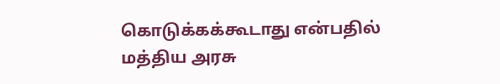கொடுக்கக்கூடாது என்பதில் மத்திய அரசு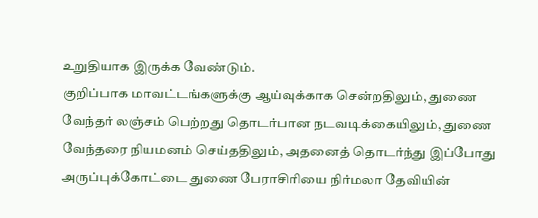உறுதியாக இருக்க வேண்டும்.
குறிப்பாக மாவட்டங்களுக்கு ஆய்வுக்காக சென்றதிலும், துணை வேந்தர் லஞ்சம் பெற்றது தொடர்பான நடவடிக்கையிலும், துணை வேந்தரை நியமனம் செய்ததிலும், அதனைத் தொடர்ந்து இப்போது அருப்புக்கோட்டை துணை பேராசிரியை நிர்மலா தேவியின்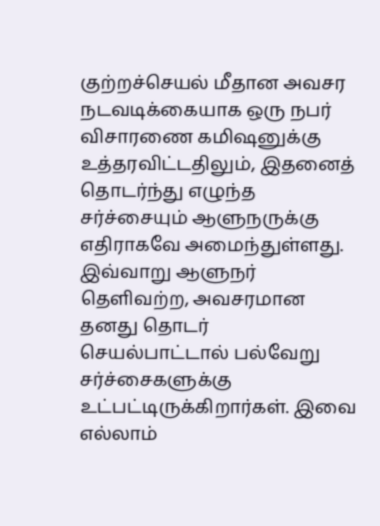குற்றச்செயல் மீதான அவசர நடவடிக்கையாக ஒரு நபர் விசாரணை கமிஷனுக்கு உத்தரவிட்டதிலும், இதனைத் தொடர்ந்து எழுந்த சர்ச்சையும் ஆளுநருக்கு எதிராகவே அமைந்துள்ளது.
இவ்வாறு ஆளுநர் தெளிவற்ற, அவசரமான தனது தொடர் செயல்பாட்டால் பல்வேறு சர்ச்சைகளுக்கு உட்பட்டிருக்கிறார்கள். இவை எல்லாம்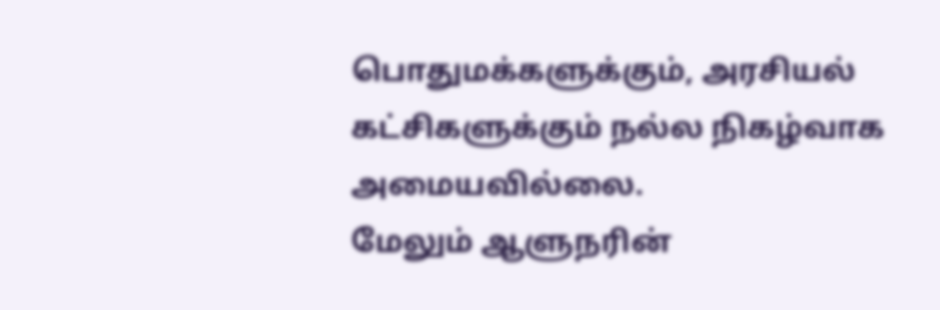பொதுமக்களுக்கும், அரசியல் கட்சிகளுக்கும் நல்ல நிகழ்வாக அமையவில்லை.
மேலும் ஆளுநரின்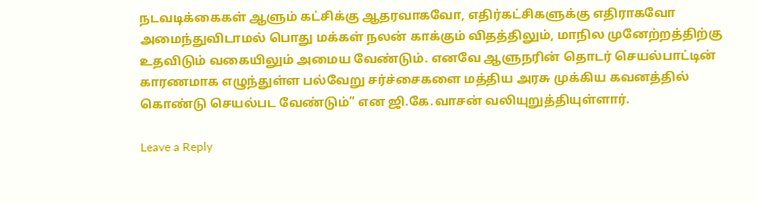நடவடிக்கைகள் ஆளும் கட்சிக்கு ஆதரவாகவோ, எதிர்கட்சிகளுக்கு எதிராகவோ அமைந்துவிடாமல் பொது மக்கள் நலன் காக்கும் விதத்திலும், மாநில முனேற்றத்திற்கு உதவிடும் வகையிலும் அமைய வேண்டும். எனவே ஆளுநரின் தொடர் செயல்பாட்டின் காரணமாக எழுந்துள்ள பல்வேறு சர்ச்சைகளை மத்திய அரசு முக்கிய கவனத்தில் கொண்டு செயல்பட வேண்டும்” என ஜி.கே.வாசன் வலியுறுத்தியுள்ளார்.

Leave a Reply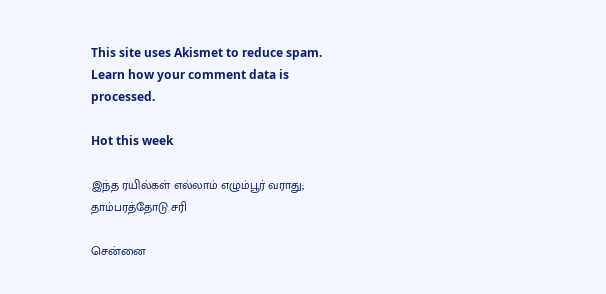This site uses Akismet to reduce spam. Learn how your comment data is processed.

Hot this week

இந்த ரயில்கள் எல்லாம் எழும்பூர் வராது; தாம்பரத்தோடு சரி

சென்னை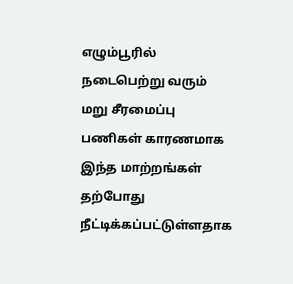எழும்பூரில் நடைபெற்று வரும் மறு சீரமைப்பு பணிகள் காரணமாக இந்த மாற்றங்கள் தற்போது நீட்டிக்கப்பட்டுள்ளதாக‌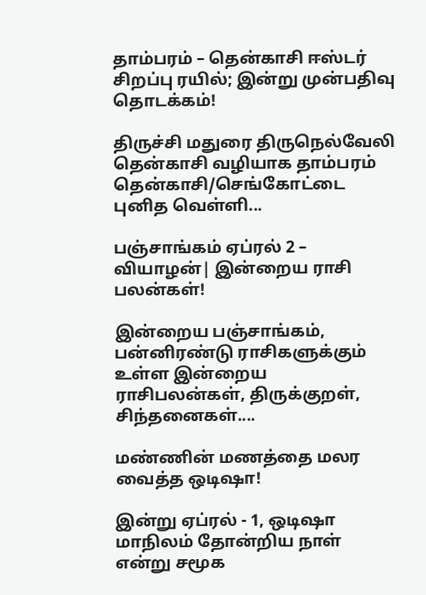தாம்பரம் – தென்காசி ஈஸ்டர் சிறப்பு ரயில்; இன்று முன்பதிவு தொடக்கம்!

திருச்சி மதுரை திருநெல்வேலி தென்காசி வழியாக தாம்பரம் தென்காசி/செங்கோட்டை புனித வெள்ளி...

பஞ்சாங்கம் ஏப்ரல் 2 – வியாழன்| இன்றைய ராசி பலன்கள்!

இன்றைய பஞ்சாங்கம், பன்னிரண்டு ராசிகளுக்கும் உள்ள இன்றைய ராசிபலன்கள், திருக்குறள், சிந்தனைகள்....

மண்ணின் மணத்தை மலர வைத்த ஒடிஷா!

இன்று ஏப்ரல் - 1, ஒடிஷா மாநிலம் தோன்றிய நாள் என்று சமூக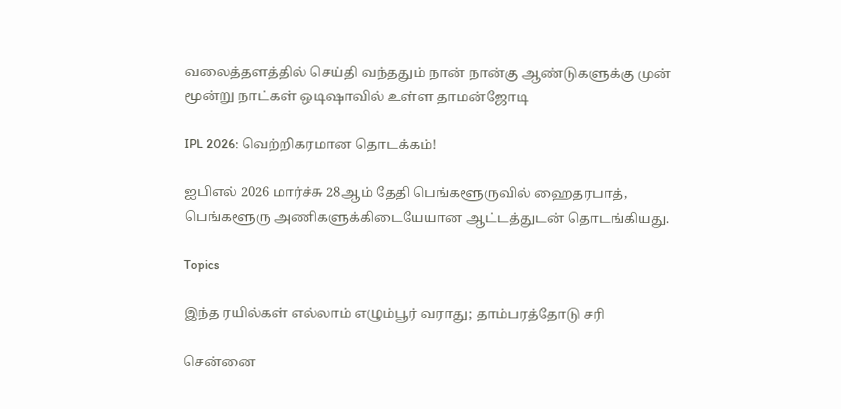வலைத்தளத்தில் செய்தி வந்ததும் நான் நான்கு ஆண்டுகளுக்கு முன் மூன்று நாட்கள் ஒடிஷாவில் உள்ள தாமன்ஜோடி

IPL 2026: வெற்றிகரமான தொடக்கம்!

ஐபிஎல் 2026 மார்ச்சு 28ஆம் தேதி பெங்களூருவில் ஹைதரபாத், பெங்களூரு அணிகளுக்கிடையேயான ஆட்டத்துடன் தொடங்கியது.

Topics

இந்த ரயில்கள் எல்லாம் எழும்பூர் வராது; தாம்பரத்தோடு சரி

சென்னை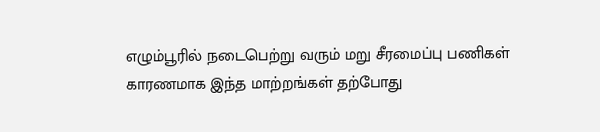எழும்பூரில் நடைபெற்று வரும் மறு சீரமைப்பு பணிகள் காரணமாக இந்த மாற்றங்கள் தற்போது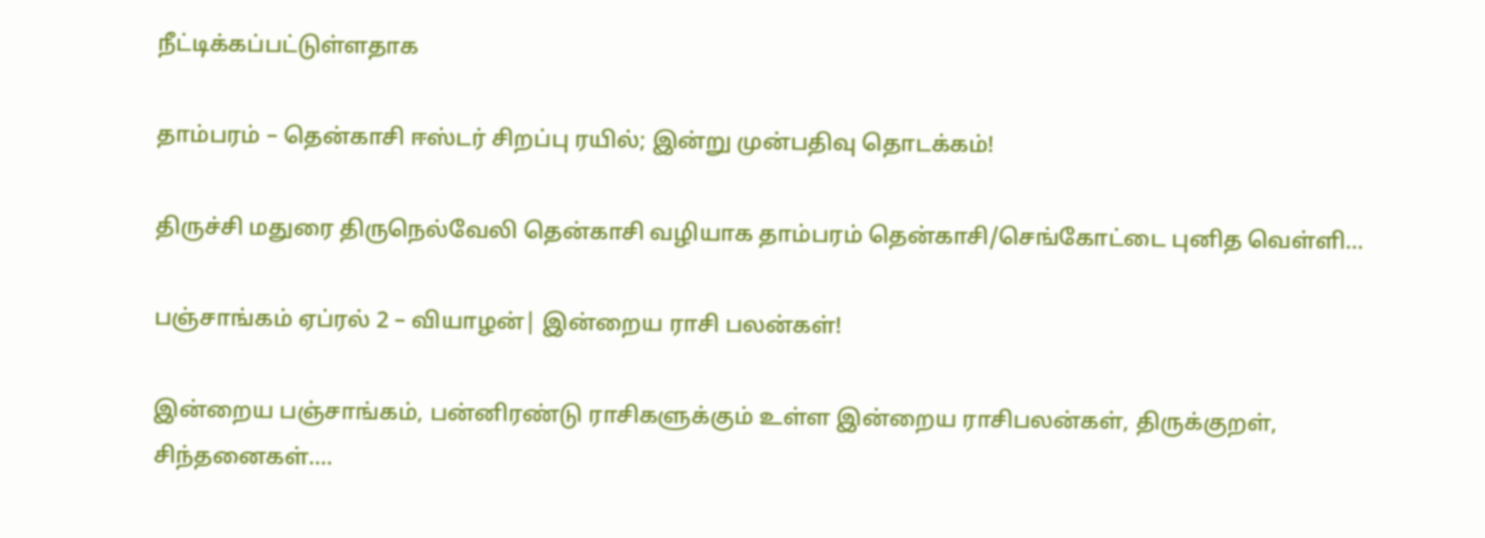நீட்டிக்கப்பட்டுள்ளதாக‌

தாம்பரம் – தென்காசி ஈஸ்டர் சிறப்பு ரயில்; இன்று முன்பதிவு தொடக்கம்!

திருச்சி மதுரை திருநெல்வேலி தென்காசி வழியாக தாம்பரம் தென்காசி/செங்கோட்டை புனித வெள்ளி...

பஞ்சாங்கம் ஏப்ரல் 2 – வியாழன்| இன்றைய ராசி பலன்கள்!

இன்றைய பஞ்சாங்கம், பன்னிரண்டு ராசிகளுக்கும் உள்ள இன்றைய ராசிபலன்கள், திருக்குறள், சிந்தனைகள்....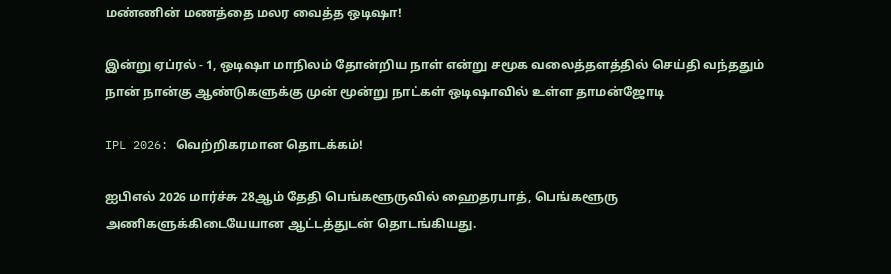மண்ணின் மணத்தை மலர வைத்த ஒடிஷா!

இன்று ஏப்ரல் - 1, ஒடிஷா மாநிலம் தோன்றிய நாள் என்று சமூக வலைத்தளத்தில் செய்தி வந்ததும் நான் நான்கு ஆண்டுகளுக்கு முன் மூன்று நாட்கள் ஒடிஷாவில் உள்ள தாமன்ஜோடி

IPL 2026: வெற்றிகரமான தொடக்கம்!

ஐபிஎல் 2026 மார்ச்சு 28ஆம் தேதி பெங்களூருவில் ஹைதரபாத், பெங்களூரு அணிகளுக்கிடையேயான ஆட்டத்துடன் தொடங்கியது.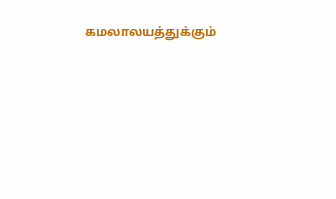கமலாலயத்துக்கும்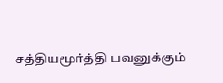சத்தியமூர்த்தி பவனுக்கும்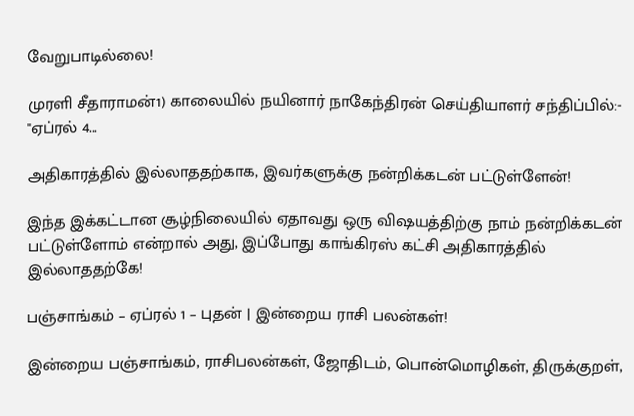வேறுபாடில்லை!

முரளி சீதாராமன்1) காலையில் நயினார் நாகேந்திரன் செய்தியாளர் சந்திப்பில்:- "ஏப்ரல் 4...

அதிகாரத்தில் இல்லாததற்காக, இவர்களுக்கு நன்றிக்கடன் பட்டுள்ளேன்!

இந்த இக்கட்டான சூழ்நிலையில் ஏதாவது ஒரு விஷயத்திற்கு நாம் நன்றிக்கடன் பட்டுள்ளோம் என்றால் அது, இப்போது காங்கிரஸ் கட்சி அதிகாரத்தில் இல்லாததற்கே!

பஞ்சாங்கம் – ஏப்ரல் 1 – புதன் | இன்றைய ராசி பலன்கள்!

இன்றைய பஞ்சாங்கம், ராசிபலன்கள், ஜோதிடம், பொன்மொழிகள், திருக்குறள்,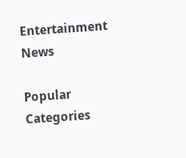Entertainment News

Popular Categories